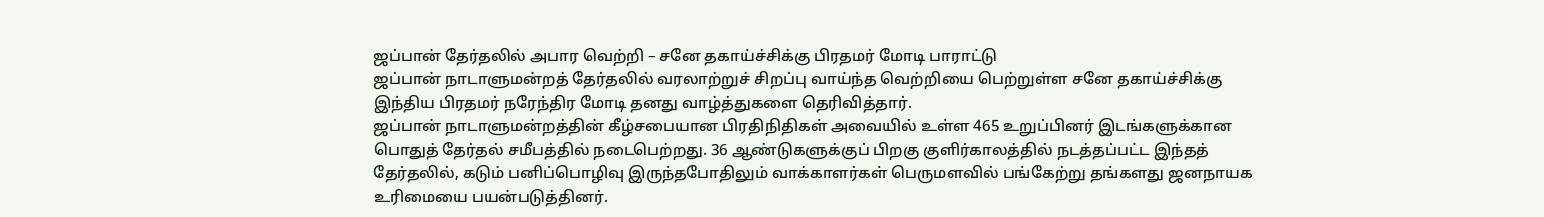ஜப்பான் தேர்தலில் அபார வெற்றி – சனே தகாய்ச்சிக்கு பிரதமர் மோடி பாராட்டு
ஜப்பான் நாடாளுமன்றத் தேர்தலில் வரலாற்றுச் சிறப்பு வாய்ந்த வெற்றியை பெற்றுள்ள சனே தகாய்ச்சிக்கு இந்திய பிரதமர் நரேந்திர மோடி தனது வாழ்த்துகளை தெரிவித்தார்.
ஜப்பான் நாடாளுமன்றத்தின் கீழ்சபையான பிரதிநிதிகள் அவையில் உள்ள 465 உறுப்பினர் இடங்களுக்கான பொதுத் தேர்தல் சமீபத்தில் நடைபெற்றது. 36 ஆண்டுகளுக்குப் பிறகு குளிர்காலத்தில் நடத்தப்பட்ட இந்தத் தேர்தலில், கடும் பனிப்பொழிவு இருந்தபோதிலும் வாக்காளர்கள் பெருமளவில் பங்கேற்று தங்களது ஜனநாயக உரிமையை பயன்படுத்தினர்.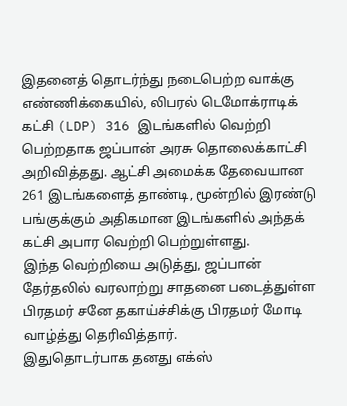இதனைத் தொடர்ந்து நடைபெற்ற வாக்கு எண்ணிக்கையில், லிபரல் டெமோக்ராடிக் கட்சி (LDP) 316 இடங்களில் வெற்றி பெற்றதாக ஜப்பான் அரசு தொலைக்காட்சி அறிவித்தது. ஆட்சி அமைக்க தேவையான 261 இடங்களைத் தாண்டி, மூன்றில் இரண்டு பங்குக்கும் அதிகமான இடங்களில் அந்தக் கட்சி அபார வெற்றி பெற்றுள்ளது.
இந்த வெற்றியை அடுத்து, ஜப்பான் தேர்தலில் வரலாற்று சாதனை படைத்துள்ள பிரதமர் சனே தகாய்ச்சிக்கு பிரதமர் மோடி வாழ்த்து தெரிவித்தார்.
இதுதொடர்பாக தனது எக்ஸ்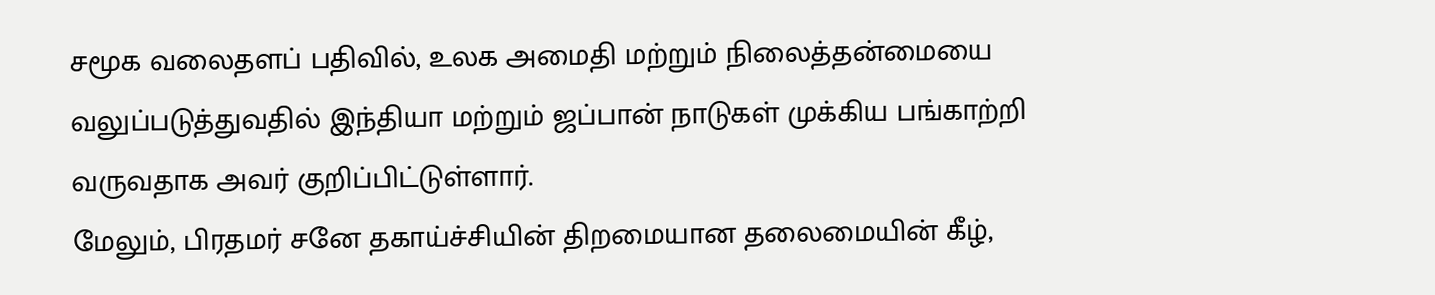சமூக வலைதளப் பதிவில், உலக அமைதி மற்றும் நிலைத்தன்மையை வலுப்படுத்துவதில் இந்தியா மற்றும் ஜப்பான் நாடுகள் முக்கிய பங்காற்றி வருவதாக அவர் குறிப்பிட்டுள்ளார்.
மேலும், பிரதமர் சனே தகாய்ச்சியின் திறமையான தலைமையின் கீழ்,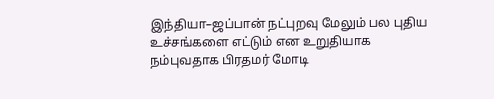இந்தியா–ஜப்பான் நட்புறவு மேலும் பல புதிய உச்சங்களை எட்டும் என உறுதியாக நம்புவதாக பிரதமர் மோடி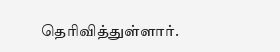தெரிவித்துள்ளார்.